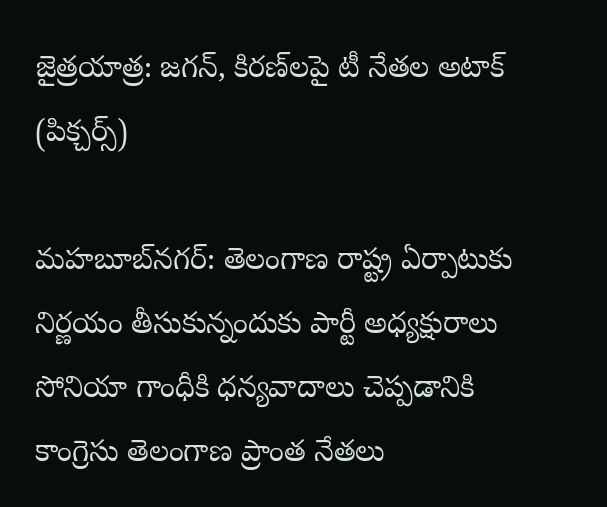జైత్రయాత్ర: జగన్, కిరణ్‌లపై టీ నేతల అటాక్ (పిక్చర్స్)

మహబూబ్‌నగర్: తెలంగాణ రాష్ట్ర ఏర్పాటుకు నిర్ణయం తీసుకున్నందుకు పార్టీ అధ్యక్షురాలు సోనియా గాంధీకి ధన్యవాదాలు చెప్పడానికి కాంగ్రెసు తెలంగాణ ప్రాంత నేతలు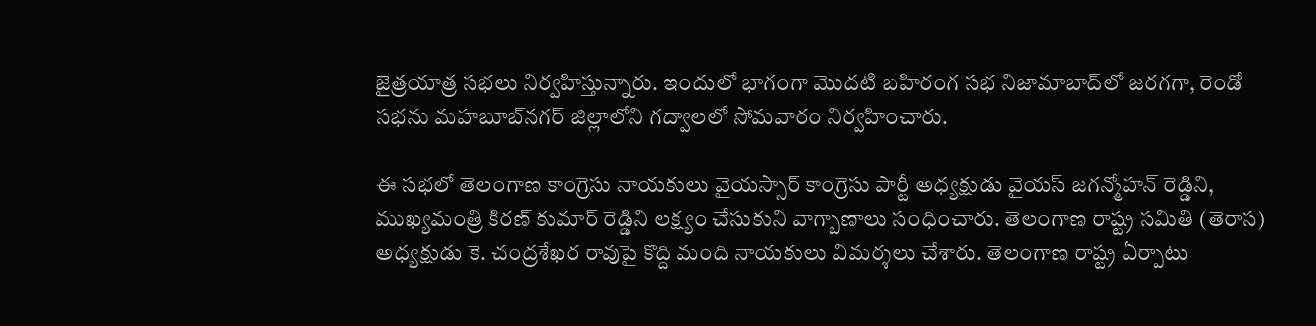జైత్రయాత్ర సభలు నిర్వహిస్తున్నారు. ఇందులో భాగంగా మొదటి బహిరంగ సభ నిజామాబాద్‌లో జరగగా, రెండో సభను మహబూబ్‌నగర్ జిల్లాలోని గద్వాలలో సోమవారం నిర్వహించారు.

ఈ సభలో తెలంగాణ కాంగ్రెసు నాయకులు వైయస్సార్ కాంగ్రెసు పార్టీ అధ్యక్షుడు వైయస్ జగన్మోహన్ రెడ్డిని, ముఖ్యమంత్రి కిరణ్ కుమార్ రెడ్డిని లక్ష్యం చేసుకుని వాగ్బాణాలు సంధించారు. తెలంగాణ రాష్ట్ర సమితి (తెరాస) అధ్యక్షుడు కె. చంద్రశేఖర రావుపై కొద్ది మంది నాయకులు విమర్శలు చేశారు. తెలంగాణ రాష్ట్ర ఏర్పాటు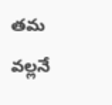తమ వల్లనే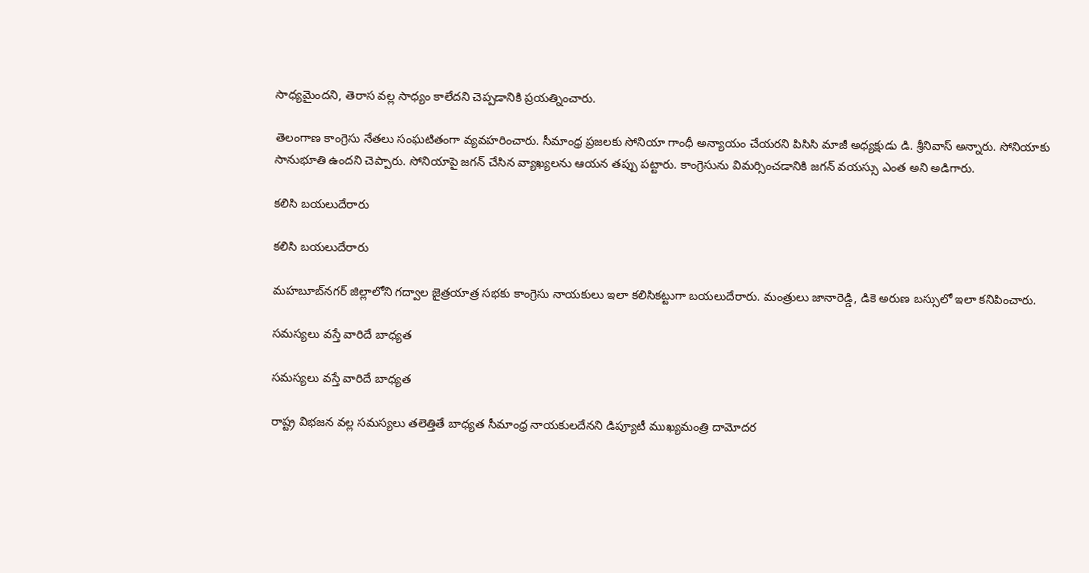సాధ్యమైందని, తెరాస వల్ల సాధ్యం కాలేదని చెప్పడానికి ప్రయత్నించారు.

తెలంగాణ కాంగ్రెసు నేతలు సంఘటితంగా వ్యవహరించారు. సీమాంధ్ర ప్రజలకు సోనియా గాంధీ అన్యాయం చేయరని పిసిసి మాజీ అధ్యక్షుడు డి. శ్రీనివాస్ అన్నారు. సోనియాకు సానుభూతి ఉందని చెప్పారు. సోనియాపై జగన్ చేసిన వ్యాఖ్యలను ఆయన తప్పు పట్టారు. కాంగ్రెసును విమర్సించడానికి జగన్ వయస్సు ఎంత అని అడిగారు.

కలిసి బయలుదేరారు

కలిసి బయలుదేరారు

మహబూబ్‌నగర్ జిల్లాలోని గద్వాల జైత్రయాత్ర సభకు కాంగ్రెసు నాయకులు ఇలా కలిసికట్టుగా బయలుదేరారు. మంత్రులు జానారెడ్డి, డికె అరుణ బస్సులో ఇలా కనిపించారు.

సమస్యలు వస్తే వారిదే బాధ్యత

సమస్యలు వస్తే వారిదే బాధ్యత

రాష్ట్ర విభజన వల్ల సమస్యలు తలెత్తితే బాధ్యత సీమాంధ్ర నాయకులదేనని డిప్యూటీ ముఖ్యమంత్రి దామోదర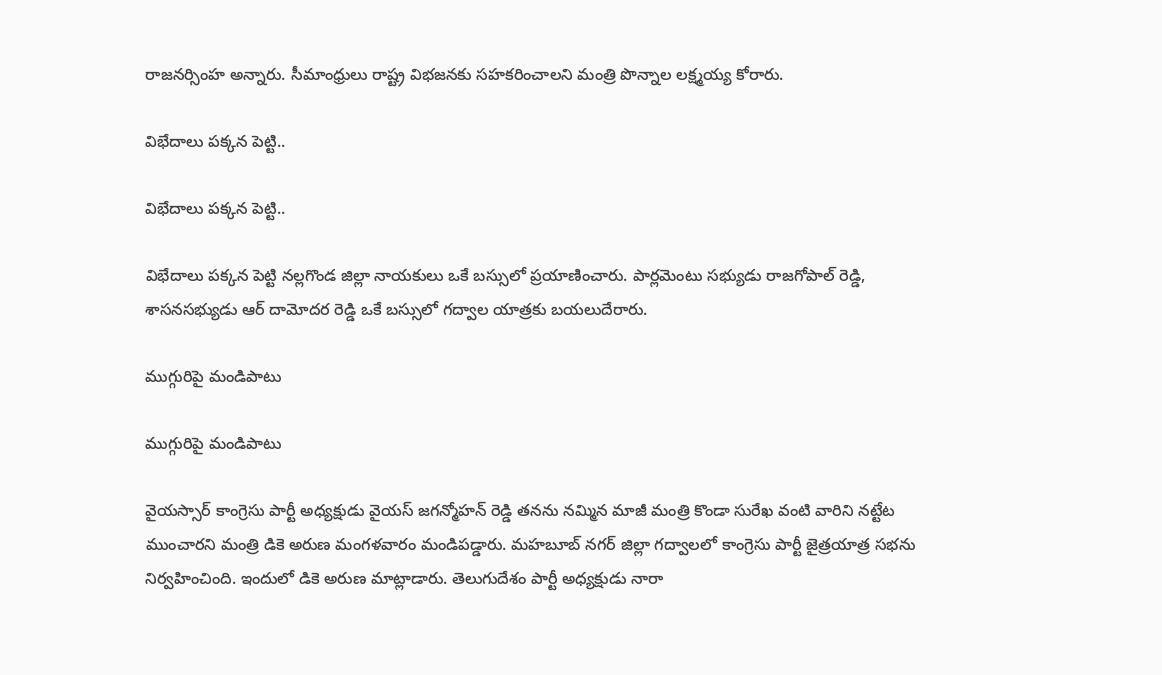రాజనర్సింహ అన్నారు. సీమాంధ్రులు రాష్ట్ర విభజనకు సహకరించాలని మంత్రి పొన్నాల లక్ష్మయ్య కోరారు.

విభేదాలు పక్కన పెట్టి..

విభేదాలు పక్కన పెట్టి..

విభేదాలు పక్కన పెట్టి నల్లగొండ జిల్లా నాయకులు ఒకే బస్సులో ప్రయాణించారు. పార్లమెంటు సభ్యుడు రాజగోపాల్ రెడ్డి, శాసనసభ్యుడు ఆర్ దామోదర రెడ్డి ఒకే బస్సులో గద్వాల యాత్రకు బయలుదేరారు.

ముగ్గురిపై మండిపాటు

ముగ్గురిపై మండిపాటు

వైయస్సార్ కాంగ్రెసు పార్టీ అధ్యక్షుడు వైయస్ జగన్మోహన్ రెడ్డి తనను నమ్మిన మాజీ మంత్రి కొండా సురేఖ వంటి వారిని నట్టేట ముంచారని మంత్రి డికె అరుణ మంగళవారం మండిపడ్డారు. మహబూబ్ నగర్ జిల్లా గద్వాలలో కాంగ్రెసు పార్టీ జైత్రయాత్ర సభను నిర్వహించింది. ఇందులో డికె అరుణ మాట్లాడారు. తెలుగుదేశం పార్టీ అధ్యక్షుడు నారా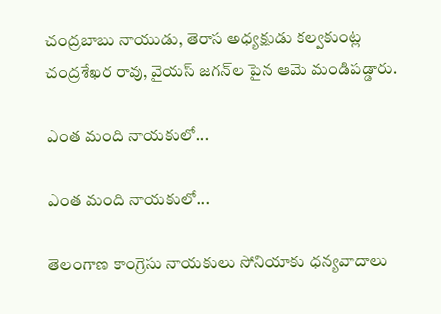చంద్రబాబు నాయుడు, తెరాస అధ్యక్షుడు కల్వకుంట్ల చంద్రశేఖర రావు, వైయస్ జగన్‌ల పైన ఆమె మండిపడ్డారు.

ఎంత మంది నాయకులో...

ఎంత మంది నాయకులో...

తెలంగాణ కాంగ్రెసు నాయకులు సోనియాకు ధన్యవాదాలు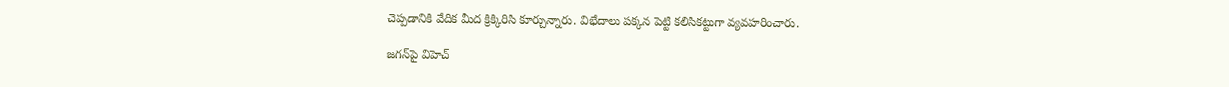చెప్పడానికి వేదిక మీద క్రిక్కిరిసి కూర్చున్నారు. విభేదాలు పక్కన పెట్టి కలిసికట్టుగా వ్యవహరించారు.

జగన్‌పై విహెచ్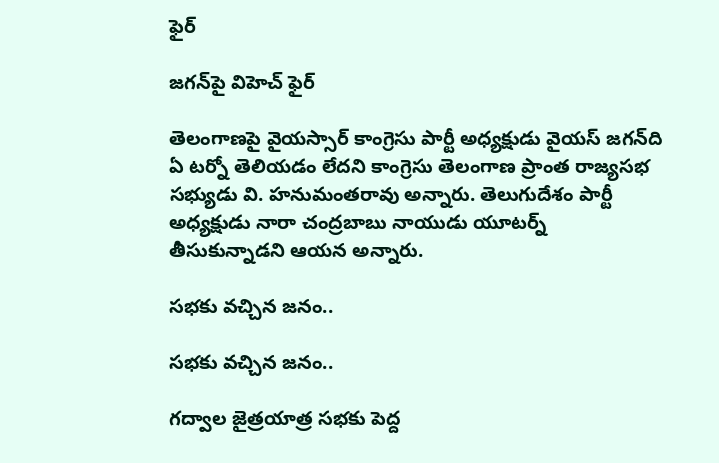ఫైర్

జగన్‌పై విహెచ్ ఫైర్

తెలంగాణపై వైయస్సార్ కాంగ్రెసు పార్టీ అధ్యక్షుడు వైయస్ జగన్‌ది ఏ టర్నో తెలియడం లేదని కాంగ్రెసు తెలంగాణ ప్రాంత రాజ్యసభ సభ్యుడు వి. హనుమంతరావు అన్నారు. తెలుగుదేశం పార్టీ అధ్యక్షుడు నారా చంద్రబాబు నాయుడు యూటర్న్ తీసుకున్నాడని ఆయన అన్నారు.

సభకు వచ్చిన జనం..

సభకు వచ్చిన జనం..

గద్వాల జైత్రయాత్ర సభకు పెద్ద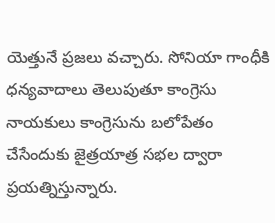యెత్తునే ప్రజలు వచ్చారు. సోనియా గాంధీకి ధన్యవాదాలు తెలుపుతూ కాంగ్రెసు నాయకులు కాంగ్రెసును బలోపేతం చేసేందుకు జైత్రయాత్ర సభల ద్వారా ప్రయత్నిస్తున్నారు.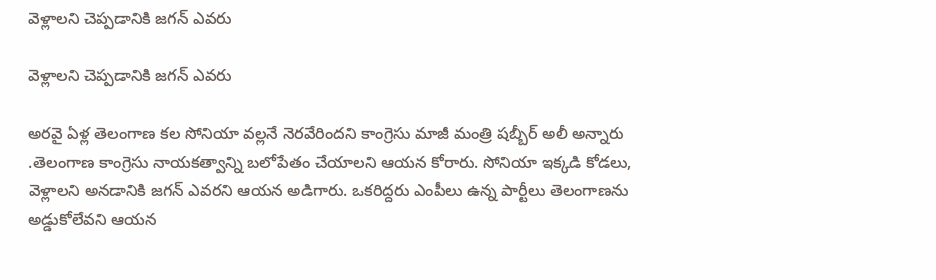వెళ్లాలని చెప్పడానికి జగన్ ఎవరు

వెళ్లాలని చెప్పడానికి జగన్ ఎవరు

అరవై ఏళ్ల తెలంగాణ కల సోనియా వల్లనే నెరవేరిందని కాంగ్రెసు మాజీ మంత్రి షబ్బీర్ అలీ అన్నారు .తెలంగాణ కాంగ్రెసు నాయకత్వాన్ని బలోపేతం చేయాలని ఆయన కోరారు. సోనియా ఇక్కడి కోడలు, వెళ్లాలని అనడానికి జగన్ ఎవరని ఆయన అడిగారు. ఒకరిద్దరు ఎంపీలు ఉన్న పార్టీలు తెలంగాణను అడ్డుకోలేవని ఆయన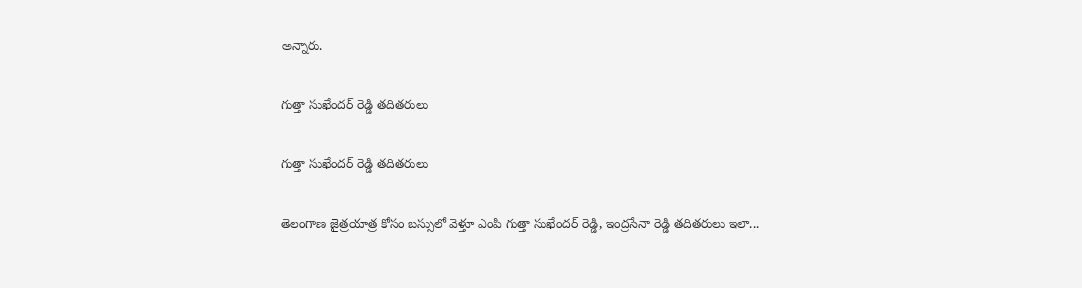అన్నారు.

గుత్తా సుఖేందర్ రెడ్డి తదితరులు

గుత్తా సుఖేందర్ రెడ్డి తదితరులు

తెలంగాణ జైత్రయాత్ర కోసం బస్సులో వెళ్తూ ఎంపి గుత్తా సుఖేందర్ రెడ్డి, ఇంద్రసేనా రెడ్డి తదితరులు ఇలా...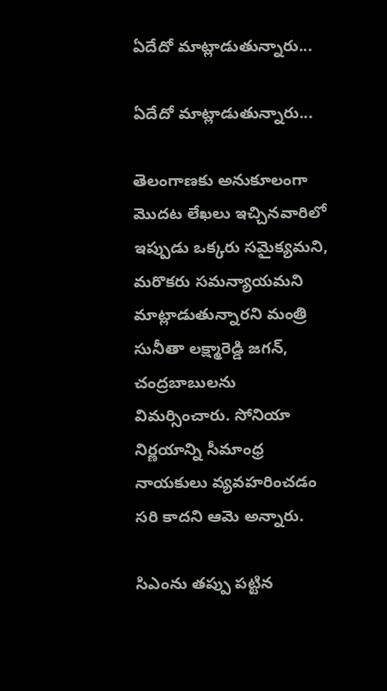ఏదేదో మాట్లాడుతున్నారు...

ఏదేదో మాట్లాడుతున్నారు...

తెలంగాణకు అనుకూలంగా మొదట లేఖలు ఇచ్చినవారిలో ఇప్పుడు ఒక్కరు సమైక్యమని, మరొకరు సమన్యాయమని మాట్లాడుతున్నారని మంత్రి సునీతా లక్ష్మారెడ్డి జగన్, చంద్రబాబులను విమర్సించారు. సోనియా నిర్ణయాన్ని సీమాంధ్ర నాయకులు వ్యవహరించడం సరి కాదని ఆమె అన్నారు.

సిఎంను తప్పు పట్టిన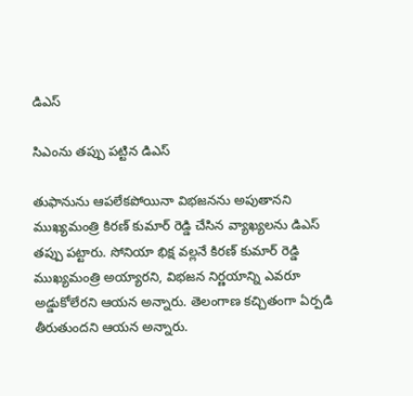డిఎస్

సిఎంను తప్పు పట్టిన డిఎస్

తుఫానును ఆపలేకపోయినా విభజనను అపుతానని ముఖ్యమంత్రి కిరణ్ కుమార్ రెడ్డి చేసిన వ్యాఖ్యలను డిఎస్ తప్పు పట్టారు. సోనియా భిక్ష వల్లనే కిరణ్ కుమార్ రెడ్డి ముఖ్యమంత్రి అయ్యారని, విభజన నిర్ణయాన్ని ఎవరూ అడ్డుకోలేరని ఆయన అన్నారు. తెలంగాణ కచ్చితంగా ఏర్పడి తీరుతుందని ఆయన అన్నారు.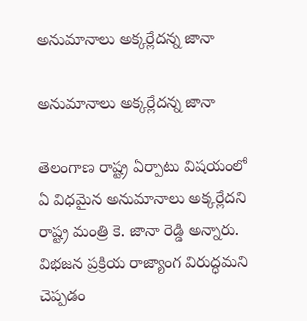అనుమానాలు అక్కర్లేదన్న జానా

అనుమానాలు అక్కర్లేదన్న జానా

తెలంగాణ రాష్ట్ర ఏర్పాటు విషయంలో ఏ విధమైన అనుమానాలు అక్కర్లేదని రాష్ట్ర మంత్రి కె. జానా రెడ్డి అన్నారు. విభజన ప్రక్రియ రాజ్యాంగ విరుద్ధమని చెప్పడం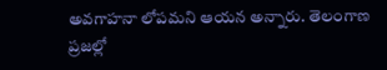అవగాహనా లోపమని ఆయన అన్నారు. తెలంగాణ ప్రజల్లో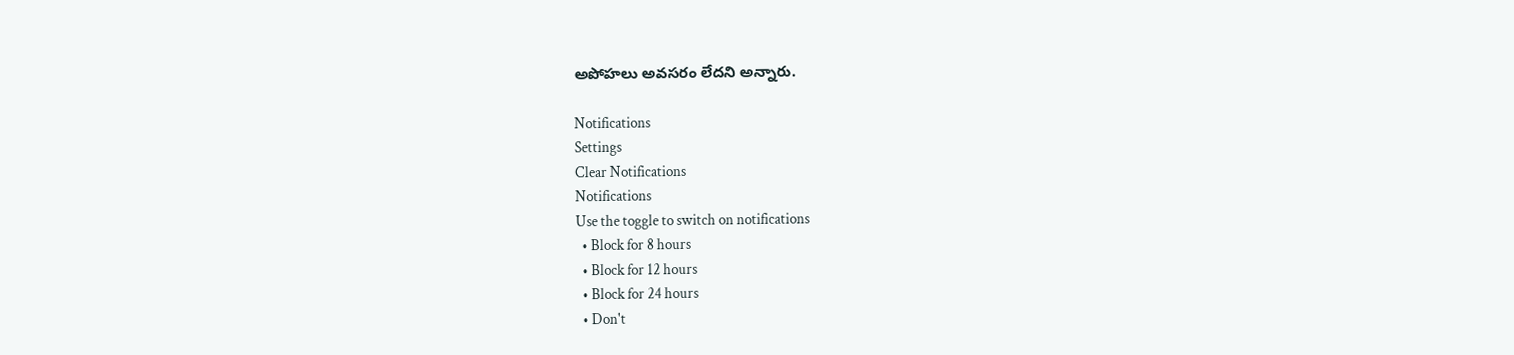అపోహలు అవసరం లేదని అన్నారు.

Notifications
Settings
Clear Notifications
Notifications
Use the toggle to switch on notifications
  • Block for 8 hours
  • Block for 12 hours
  • Block for 24 hours
  • Don't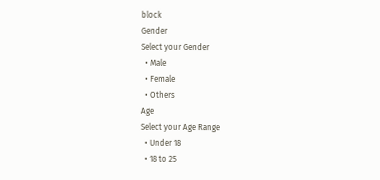block
Gender
Select your Gender
  • Male
  • Female
  • Others
Age
Select your Age Range
  • Under 18
  • 18 to 25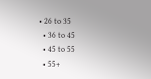• 26 to 35
  • 36 to 45
  • 45 to 55
  • 55+